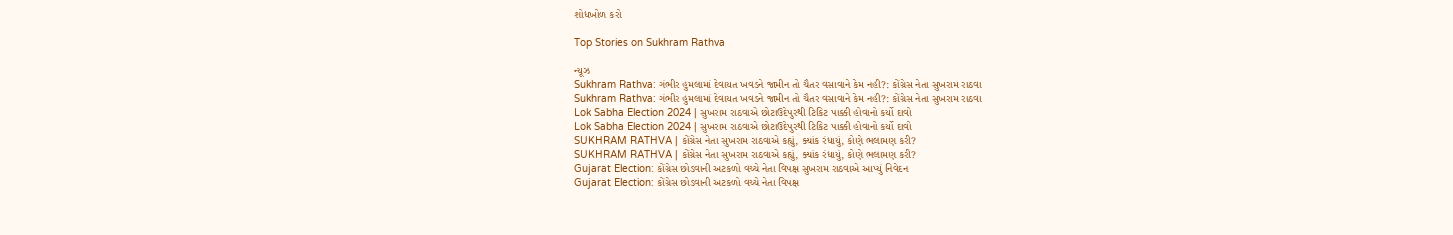શોધખોળ કરો

Top Stories on Sukhram Rathva

ન્યૂઝ
Sukhram Rathva: ગંભીર હુમલામાં દેવાયત ખવડને જામીન તો ચૈતર વસાવાને કેમ નહી?: કોંગ્રેસ નેતા સુખરામ રાઠવા
Sukhram Rathva: ગંભીર હુમલામાં દેવાયત ખવડને જામીન તો ચૈતર વસાવાને કેમ નહી?: કોંગ્રેસ નેતા સુખરામ રાઠવા
Lok Sabha Election 2024 | સુખરામ રાઠવાએ છોટાઉદેપુરથી ટિકિટ પાક્કી હોવાનો કર્યો દાવો
Lok Sabha Election 2024 | સુખરામ રાઠવાએ છોટાઉદેપુરથી ટિકિટ પાક્કી હોવાનો કર્યો દાવો
SUKHRAM RATHVA | કોંગ્રેસ નેતા સુખરામ રાઠવાએ કહ્યું, ક્યાંક રંધાયું, કોણે ભલામણ કરી?
SUKHRAM RATHVA | કોંગ્રેસ નેતા સુખરામ રાઠવાએ કહ્યું, ક્યાંક રંધાયું, કોણે ભલામણ કરી?
Gujarat Election: કોંગ્રેસ છોડવાની અટકળો વચ્ચે નેતા વિપક્ષ સુખરામ રાઠવાએ આપ્યું નિવેદન
Gujarat Election: કોંગ્રેસ છોડવાની અટકળો વચ્ચે નેતા વિપક્ષ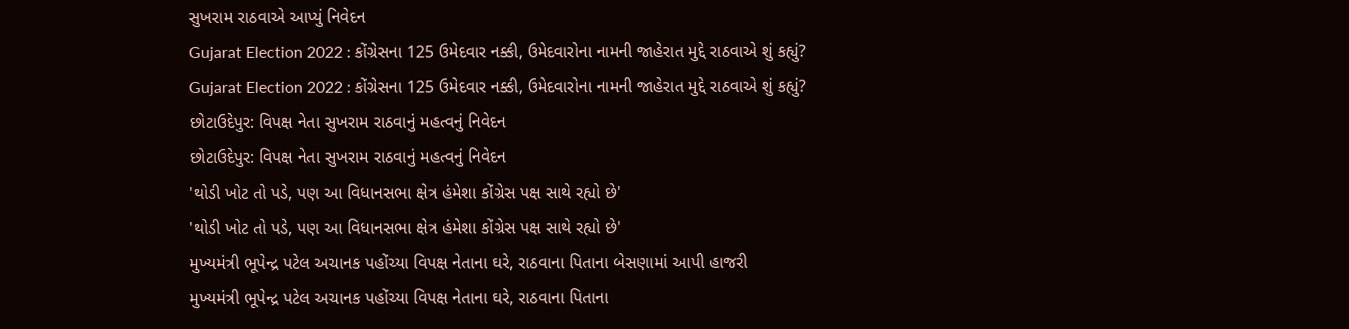સુખરામ રાઠવાએ આપ્યું નિવેદન
Gujarat Election 2022 : કોંગ્રેસના 125 ઉમેદવાર નક્કી, ઉમેદવારોના નામની જાહેરાત મુદ્દે રાઠવાએ શું કહ્યું?
Gujarat Election 2022 : કોંગ્રેસના 125 ઉમેદવાર નક્કી, ઉમેદવારોના નામની જાહેરાત મુદ્દે રાઠવાએ શું કહ્યું?
છોટાઉદેપુર: વિપક્ષ નેતા સુખરામ રાઠવાનું મહત્વનું નિવેદન
છોટાઉદેપુર: વિપક્ષ નેતા સુખરામ રાઠવાનું મહત્વનું નિવેદન
'થોડી ખોટ તો પડે, પણ આ વિધાનસભા ક્ષેત્ર હંમેશા કોંગ્રેસ પક્ષ સાથે રહ્યો છે'
'થોડી ખોટ તો પડે, પણ આ વિધાનસભા ક્ષેત્ર હંમેશા કોંગ્રેસ પક્ષ સાથે રહ્યો છે'
મુખ્યમંત્રી ભૂપેન્દ્ર પટેલ અચાનક પહોંચ્યા વિપક્ષ નેતાના ઘરે, રાઠવાના પિતાના બેસણામાં આપી હાજરી
મુખ્યમંત્રી ભૂપેન્દ્ર પટેલ અચાનક પહોંચ્યા વિપક્ષ નેતાના ઘરે, રાઠવાના પિતાના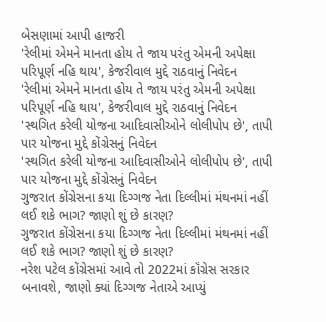બેસણામાં આપી હાજરી
'રેલીમાં એમને માનતા હોય તે જાય પરંતુ એમની અપેક્ષા પરિપૂર્ણ નહિ થાય', કેજરીવાલ મુદ્દે રાઠવાનું નિવેદન
'રેલીમાં એમને માનતા હોય તે જાય પરંતુ એમની અપેક્ષા પરિપૂર્ણ નહિ થાય', કેજરીવાલ મુદ્દે રાઠવાનું નિવેદન
'સ્થગિત કરેલી યોજના આદિવાસીઓને લોલીપોપ છે', તાપી પાર યોજના મુદ્દે કોંગ્રેસનું નિવેદન
'સ્થગિત કરેલી યોજના આદિવાસીઓને લોલીપોપ છે', તાપી પાર યોજના મુદ્દે કોંગ્રેસનું નિવેદન
ગુજરાત કોંગ્રેસના કયા દિગ્ગજ નેતા દિલ્લીમાં મંથનમાં નહીં લઈ શકે ભાગ? જાણો શું છે કારણ?
ગુજરાત કોંગ્રેસના કયા દિગ્ગજ નેતા દિલ્લીમાં મંથનમાં નહીં લઈ શકે ભાગ? જાણો શું છે કારણ?
નરેશ પટેલ કોંગ્રેસમાં આવે તો 2022માં કૉંગ્રેસ સરકાર બનાવશે, જાણો ક્યાં દિગ્ગજ નેતાએ આપ્યું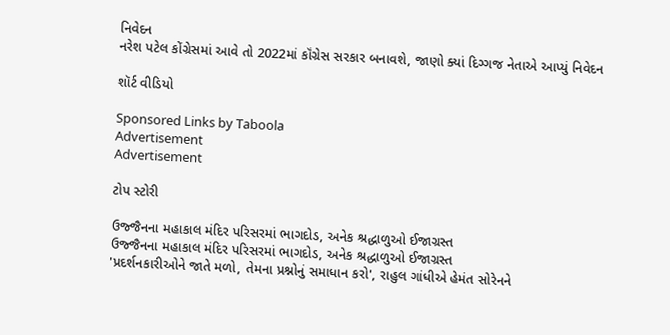નિવેદન
નરેશ પટેલ કોંગ્રેસમાં આવે તો 2022માં કૉંગ્રેસ સરકાર બનાવશે, જાણો ક્યાં દિગ્ગજ નેતાએ આપ્યું નિવેદન

શૉર્ટ વીડિયો

Sponsored Links by Taboola
Advertisement
Advertisement

ટોપ સ્ટોરી

ઉજ્જૈનના મહાકાલ મંદિર પરિસરમાં ભાગદોડ, અનેક શ્રદ્ધાળુઓ ઈજાગ્રસ્ત
ઉજ્જૈનના મહાકાલ મંદિર પરિસરમાં ભાગદોડ, અનેક શ્રદ્ધાળુઓ ઈજાગ્રસ્ત
'પ્રદર્શનકારીઓને જાતે મળો, તેમના પ્રશ્નોનું સમાધાન કરો', રાહુલ ગાંધીએ હેમંત સોરેનને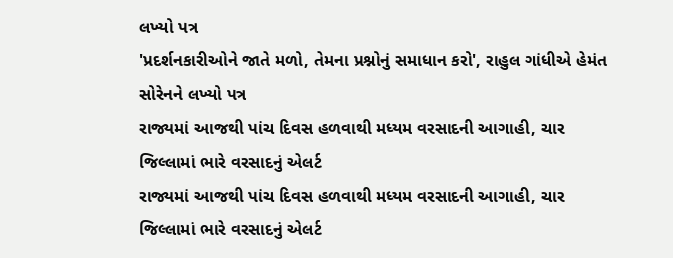લખ્યો પત્ર
'પ્રદર્શનકારીઓને જાતે મળો, તેમના પ્રશ્નોનું સમાધાન કરો', રાહુલ ગાંધીએ હેમંત સોરેનને લખ્યો પત્ર
રાજ્યમાં આજથી પાંચ દિવસ હળવાથી મધ્યમ વરસાદની આગાહી, ચાર જિલ્લામાં ભારે વરસાદનું એલર્ટ
રાજ્યમાં આજથી પાંચ દિવસ હળવાથી મધ્યમ વરસાદની આગાહી, ચાર જિલ્લામાં ભારે વરસાદનું એલર્ટ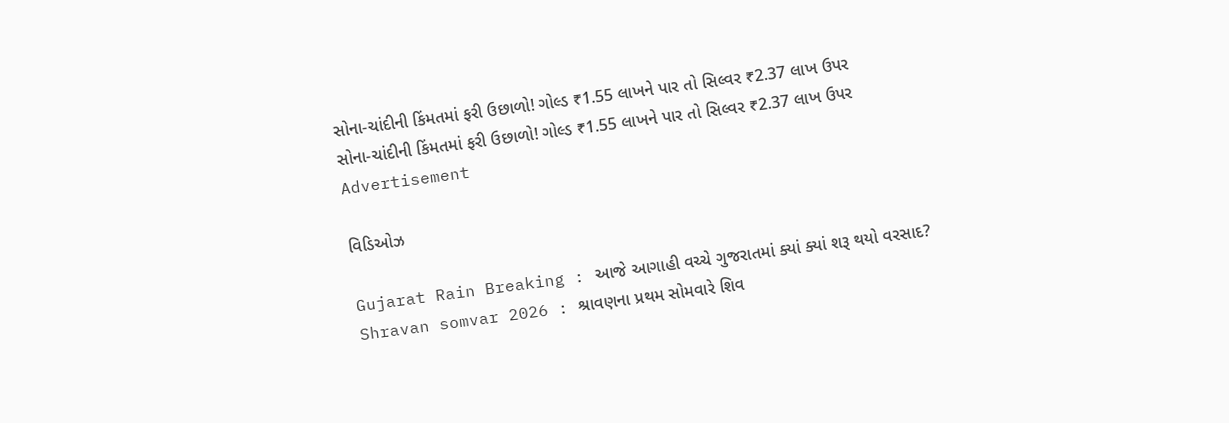સોના-ચાંદીની કિંમતમાં ફરી ઉછાળો! ગોલ્ડ ₹1.55 લાખને પાર તો સિલ્વર ₹2.37 લાખ ઉપર
સોના-ચાંદીની કિંમતમાં ફરી ઉછાળો! ગોલ્ડ ₹1.55 લાખને પાર તો સિલ્વર ₹2.37 લાખ ઉપર
Advertisement

વિડિઓઝ

Gujarat Rain Breaking : આજે આગાહી વચ્ચે ગુજરાતમાં ક્યાં ક્યાં શરૂ થયો વરસાદ?
Shravan somvar 2026 : શ્રાવણના પ્રથમ સોમવારે શિવ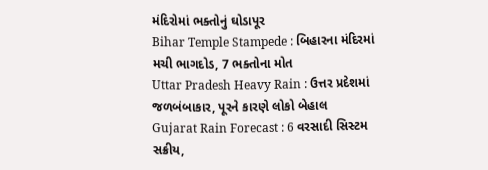મંદિરોમાં ભક્તોનું ઘોડાપૂર
Bihar Temple Stampede : બિહારના મંદિરમાં મચી ભાગદોડ, 7 ભક્તોના મોત
Uttar Pradesh Heavy Rain : ઉત્તર પ્રદેશમાં જળબંબાકાર, પૂરને કારણે લોકો બેહાલ
Gujarat Rain Forecast : 6 વરસાદી સિસ્ટમ સક્રીય,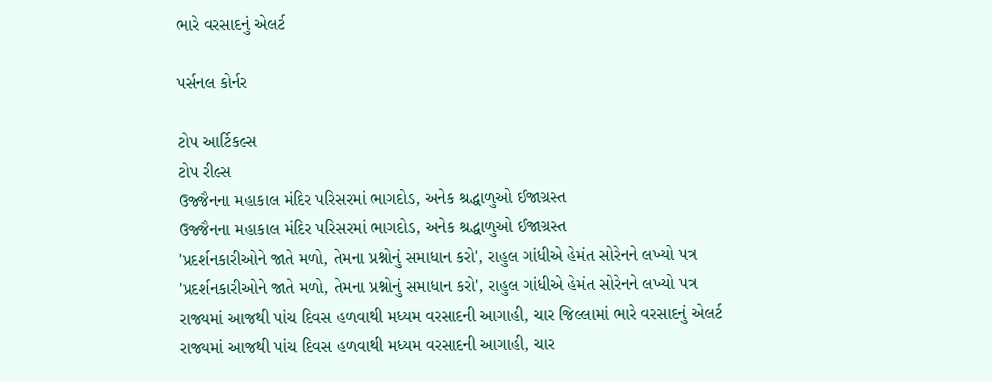ભારે વરસાદનું એલર્ટ

પર્સનલ કોર્નર

ટોપ આર્ટિકલ્સ
ટોપ રીલ્સ
ઉજ્જૈનના મહાકાલ મંદિર પરિસરમાં ભાગદોડ, અનેક શ્રદ્ધાળુઓ ઈજાગ્રસ્ત
ઉજ્જૈનના મહાકાલ મંદિર પરિસરમાં ભાગદોડ, અનેક શ્રદ્ધાળુઓ ઈજાગ્રસ્ત
'પ્રદર્શનકારીઓને જાતે મળો, તેમના પ્રશ્નોનું સમાધાન કરો', રાહુલ ગાંધીએ હેમંત સોરેનને લખ્યો પત્ર
'પ્રદર્શનકારીઓને જાતે મળો, તેમના પ્રશ્નોનું સમાધાન કરો', રાહુલ ગાંધીએ હેમંત સોરેનને લખ્યો પત્ર
રાજ્યમાં આજથી પાંચ દિવસ હળવાથી મધ્યમ વરસાદની આગાહી, ચાર જિલ્લામાં ભારે વરસાદનું એલર્ટ
રાજ્યમાં આજથી પાંચ દિવસ હળવાથી મધ્યમ વરસાદની આગાહી, ચાર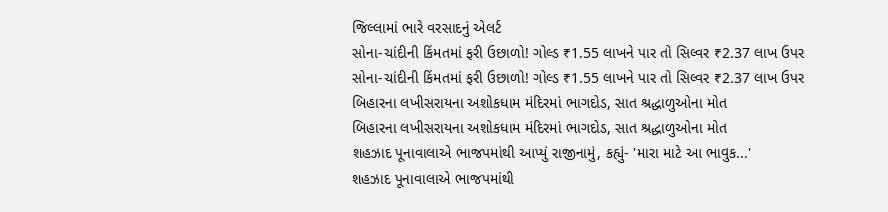જિલ્લામાં ભારે વરસાદનું એલર્ટ
સોના-ચાંદીની કિંમતમાં ફરી ઉછાળો! ગોલ્ડ ₹1.55 લાખને પાર તો સિલ્વર ₹2.37 લાખ ઉપર
સોના-ચાંદીની કિંમતમાં ફરી ઉછાળો! ગોલ્ડ ₹1.55 લાખને પાર તો સિલ્વર ₹2.37 લાખ ઉપર
બિહારના લખીસરાયના અશોકધામ મંદિરમાં ભાગદોડ, સાત શ્રદ્ધાળુઓના મોત
બિહારના લખીસરાયના અશોકધામ મંદિરમાં ભાગદોડ, સાત શ્રદ્ધાળુઓના મોત
શહઝાદ પૂનાવાલાએ ભાજપમાંથી આપ્યું રાજીનામું, કહ્યું- 'મારા માટે આ ભાવુક...'
શહઝાદ પૂનાવાલાએ ભાજપમાંથી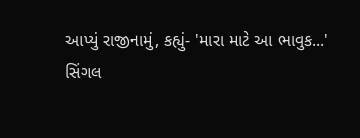આપ્યું રાજીનામું, કહ્યું- 'મારા માટે આ ભાવુક...'
સિંગલ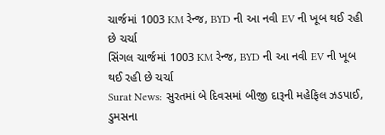ચાર્જમાં 1003 KM રેન્જ, BYD ની આ નવી EV ની ખૂબ થઈ રહી છે ચર્ચા
સિંગલ ચાર્જમાં 1003 KM રેન્જ, BYD ની આ નવી EV ની ખૂબ થઈ રહી છે ચર્ચા
Surat News: સુરતમાં બે દિવસમાં બીજી દારૂની મહેફિલ ઝડપાઈ, ડુમસના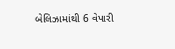બેલિઝામાંથી 6 વેપારી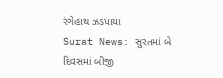રંગેહાથ ઝડપાયા
Surat News: સુરતમાં બે દિવસમાં બીજી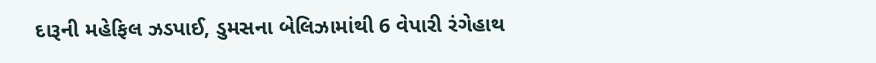દારૂની મહેફિલ ઝડપાઈ, ડુમસના બેલિઝામાંથી 6 વેપારી રંગેહાથ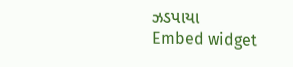ઝડપાયા
Embed widget